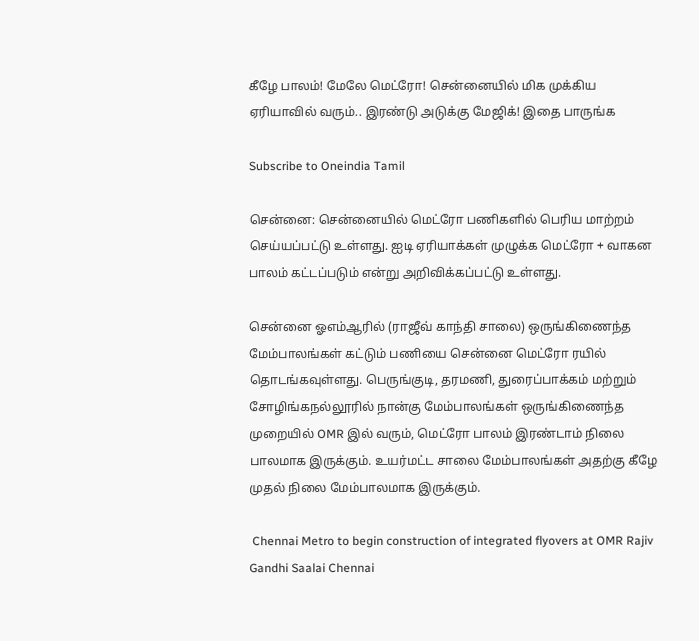கீழே பாலம்! மேலே மெட்ரோ! சென்னையில் மிக முக்கிய ஏரியாவில் வரும்.. இரண்டு அடுக்கு மேஜிக்! இதை பாருங்க

Subscribe to Oneindia Tamil

சென்னை: சென்னையில் மெட்ரோ பணிகளில் பெரிய மாற்றம் செய்யப்பட்டு உள்ளது. ஐடி ஏரியாக்கள் முழுக்க மெட்ரோ + வாகன பாலம் கட்டப்படும் என்று அறிவிக்கப்பட்டு உள்ளது.

சென்னை ஓஎம்ஆரில் (ராஜீவ் காந்தி சாலை) ஒருங்கிணைந்த மேம்பாலங்கள் கட்டும் பணியை சென்னை மெட்ரோ ரயில் தொடங்கவுள்ளது. பெருங்குடி, தரமணி, துரைப்பாக்கம் மற்றும் சோழிங்கநல்லூரில் நான்கு மேம்பாலங்கள் ஒருங்கிணைந்த முறையில் OMR இல் வரும், மெட்ரோ பாலம் இரண்டாம் நிலை பாலமாக இருக்கும். உயர்மட்ட சாலை மேம்பாலங்கள் அதற்கு கீழே முதல் நிலை மேம்பாலமாக இருக்கும்.

 Chennai Metro to begin construction of integrated flyovers at OMR Rajiv Gandhi Saalai Chennai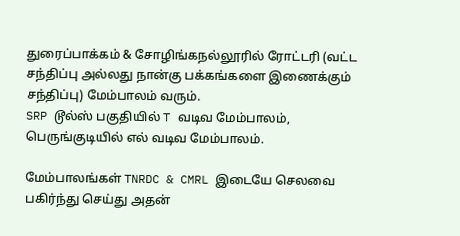துரைப்பாக்கம் & சோழிங்கநல்லூரில் ரோட்டரி (வட்ட சந்திப்பு அல்லது நான்கு பக்கங்களை இணைக்கும் சந்திப்பு) மேம்பாலம் வரும்.
SRP டூல்ஸ் பகுதியில் T வடிவ மேம்பாலம்,
பெருங்குடியில் எல் வடிவ மேம்பாலம்.

மேம்பாலங்கள் TNRDC & CMRL இடையே செலவை பகிர்ந்து செய்து அதன்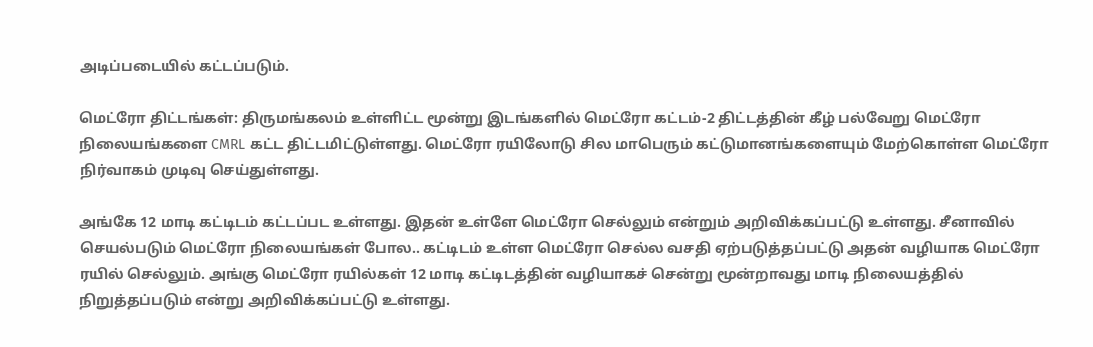அடிப்படையில் கட்டப்படும்.

மெட்ரோ திட்டங்கள்: திருமங்கலம் உள்ளிட்ட மூன்று இடங்களில் மெட்ரோ கட்டம்-2 திட்டத்தின் கீழ் பல்வேறு மெட்ரோ நிலையங்களை CMRL கட்ட திட்டமிட்டுள்ளது. மெட்ரோ ரயிலோடு சில மாபெரும் கட்டுமானங்களையும் மேற்கொள்ள மெட்ரோ நிர்வாகம் முடிவு செய்துள்ளது.

அங்கே 12 மாடி கட்டிடம் கட்டப்பட உள்ளது. இதன் உள்ளே மெட்ரோ செல்லும் என்றும் அறிவிக்கப்பட்டு உள்ளது. சீனாவில் செயல்படும் மெட்ரோ நிலையங்கள் போல.. கட்டிடம் உள்ள மெட்ரோ செல்ல வசதி ஏற்படுத்தப்பட்டு அதன் வழியாக மெட்ரோ ரயில் செல்லும். அங்கு மெட்ரோ ரயில்கள் 12 மாடி கட்டிடத்தின் வழியாகச் சென்று மூன்றாவது மாடி நிலையத்தில் நிறுத்தப்படும் என்று அறிவிக்கப்பட்டு உள்ளது.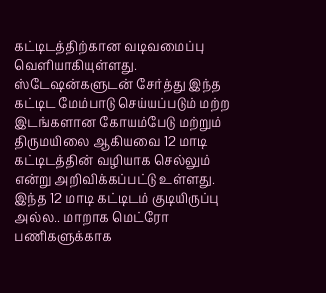கட்டிடத்திற்கான வடிவமைப்பு வெளியாகியுள்ளது. ஸ்டேஷன்களுடன் சேர்த்து இந்த கட்டிட மேம்பாடு செய்யப்படும் மற்ற இடங்களான கோயம்பேடு மற்றும் திருமயிலை ஆகியவை 12 மாடி கட்டிடத்தின் வழியாக செல்லும் என்று அறிவிக்கப்பட்டு உள்ளது. இந்த 12 மாடி கட்டிடம் குடியிருப்பு அல்ல.. மாறாக மெட்ரோ பணிகளுக்காக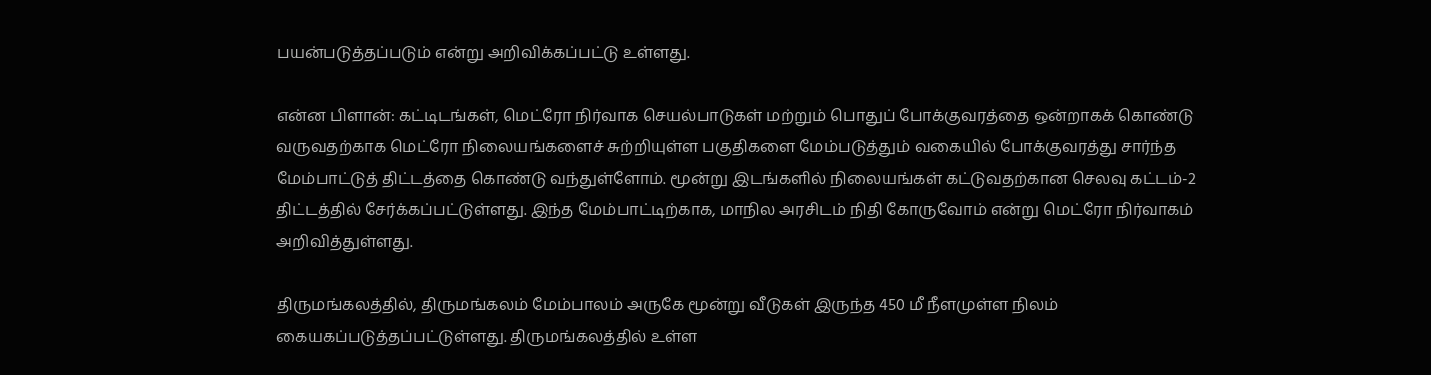பயன்படுத்தப்படும் என்று அறிவிக்கப்பட்டு உள்ளது.

என்ன பிளான்: கட்டிடங்கள், மெட்ரோ நிர்வாக செயல்பாடுகள் மற்றும் பொதுப் போக்குவரத்தை ஒன்றாகக் கொண்டு வருவதற்காக மெட்ரோ நிலையங்களைச் சுற்றியுள்ள பகுதிகளை மேம்படுத்தும் வகையில் போக்குவரத்து சார்ந்த மேம்பாட்டுத் திட்டத்தை கொண்டு வந்துள்ளோம். மூன்று இடங்களில் நிலையங்கள் கட்டுவதற்கான செலவு கட்டம்-2 திட்டத்தில் சேர்க்கப்பட்டுள்ளது. இந்த மேம்பாட்டிற்காக, மாநில அரசிடம் நிதி கோருவோம் என்று மெட்ரோ நிர்வாகம் அறிவித்துள்ளது.

திருமங்கலத்தில், திருமங்கலம் மேம்பாலம் அருகே மூன்று வீடுகள் இருந்த 450 மீ நீளமுள்ள நிலம் கையகப்படுத்தப்பட்டுள்ளது. திருமங்கலத்தில் உள்ள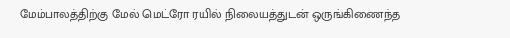மேம்பாலத்திற்கு மேல் மெட்ரோ ரயில் நிலையத்துடன் ஒருங்கிணைந்த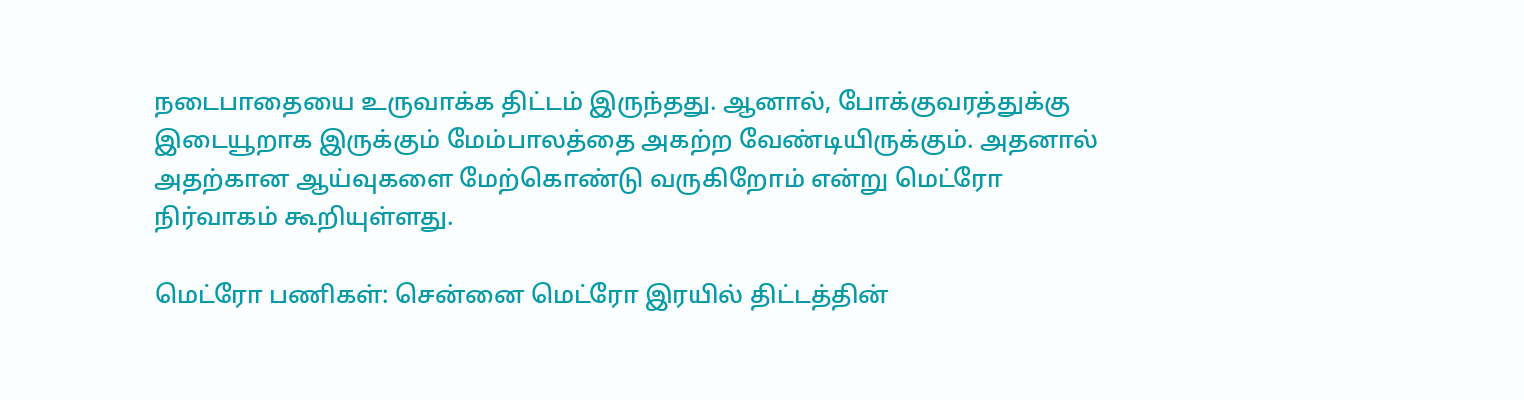நடைபாதையை உருவாக்க திட்டம் இருந்தது. ஆனால், போக்குவரத்துக்கு இடையூறாக இருக்கும் மேம்பாலத்தை அகற்ற வேண்டியிருக்கும். அதனால் அதற்கான ஆய்வுகளை மேற்கொண்டு வருகிறோம் என்று மெட்ரோ நிர்வாகம் கூறியுள்ளது.

மெட்ரோ பணிகள்: சென்னை மெட்ரோ இரயில் திட்டத்தின்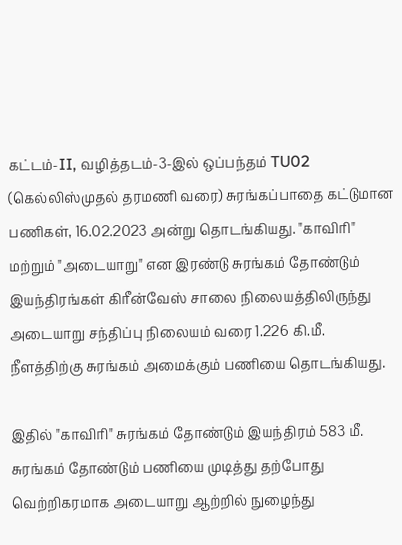கட்டம்-II, வழித்தடம்-3-இல் ஒப்பந்தம் TU02 (கெல்லிஸ்முதல் தரமணி வரை) சுரங்கப்பாதை கட்டுமான பணிகள், 16.02.2023 அன்று தொடங்கியது. "காவிரி" மற்றும் "அடையாறு" என இரண்டு சுரங்கம் தோண்டும் இயந்திரங்கள் கிரீன்வேஸ் சாலை நிலையத்திலிருந்து அடையாறு சந்திப்பு நிலையம் வரை 1.226 கி.மீ. நீளத்திற்கு சுரங்கம் அமைக்கும் பணியை தொடங்கியது.

இதில் "காவிரி" சுரங்கம் தோண்டும் இயந்திரம் 583 மீ. சுரங்கம் தோண்டும் பணியை முடித்து தற்போது வெற்றிகரமாக அடையாறு ஆற்றில் நுழைந்து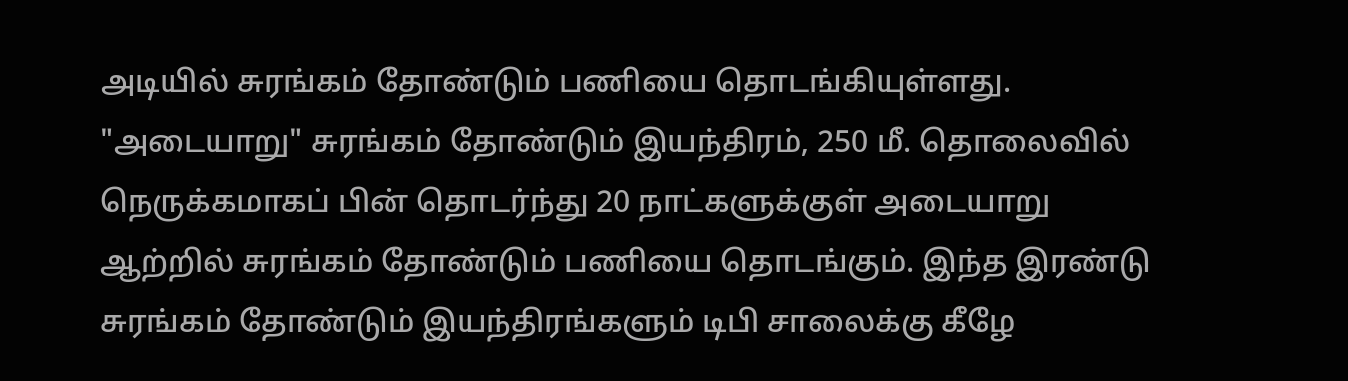அடியில் சுரங்கம் தோண்டும் பணியை தொடங்கியுள்ளது. "அடையாறு" சுரங்கம் தோண்டும் இயந்திரம், 250 மீ. தொலைவில் நெருக்கமாகப் பின் தொடர்ந்து 20 நாட்களுக்குள் அடையாறு ஆற்றில் சுரங்கம் தோண்டும் பணியை தொடங்கும். இந்த இரண்டு சுரங்கம் தோண்டும் இயந்திரங்களும் டிபி சாலைக்கு கீழே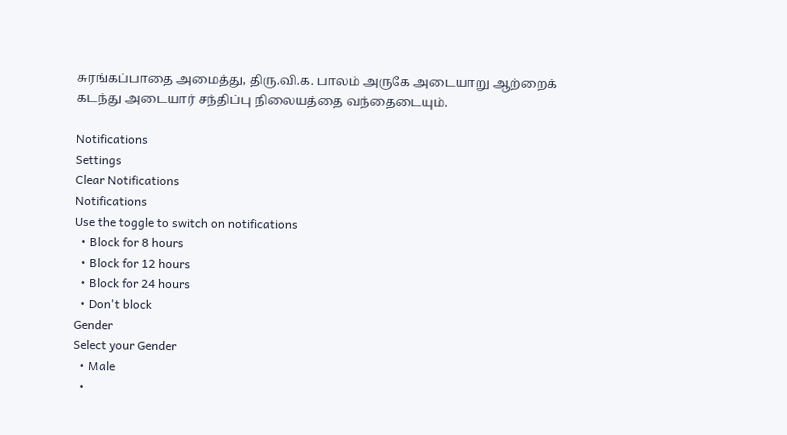சுரங்கப்பாதை அமைத்து, திரு.வி.க. பாலம் அருகே அடையாறு ஆற்றைக் கடந்து அடையார் சந்திப்பு நிலையத்தை வந்தைடையும்.

Notifications
Settings
Clear Notifications
Notifications
Use the toggle to switch on notifications
  • Block for 8 hours
  • Block for 12 hours
  • Block for 24 hours
  • Don't block
Gender
Select your Gender
  • Male
  •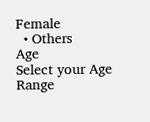Female
  • Others
Age
Select your Age Range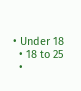• Under 18
  • 18 to 25
  •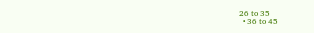26 to 35
  • 36 to 45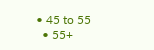• 45 to 55
  • 55+